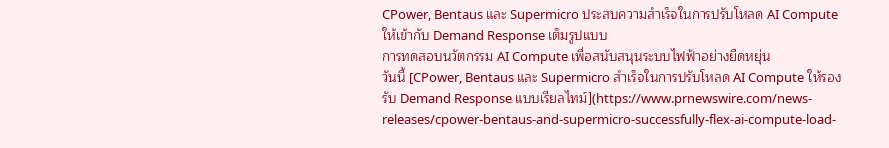CPower, Bentaus และ Supermicro ประสบความสำเร็จในการปรับโหลด AI Compute ให้เข้ากับ Demand Response เต็มรูปแบบ
การทดสอบนวัตกรรม AI Compute เพื่อสนับสนุนระบบไฟฟ้าอย่างยืดหยุ่น
วันนี้ [CPower, Bentaus และ Supermicro สำเร็จในการปรับโหลด AI Compute ให้รองรับ Demand Response แบบเรียลไทม์](https://www.prnewswire.com/news-releases/cpower-bentaus-and-supermicro-successfully-flex-ai-compute-load-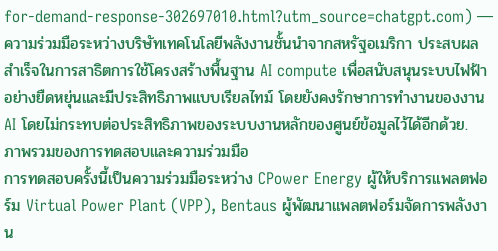for-demand-response-302697010.html?utm_source=chatgpt.com) — ความร่วมมือระหว่างบริษัทเทคโนโลยีพลังงานชั้นนำจากสหรัฐอเมริกา ประสบผลสำเร็จในการสาธิตการใช้โครงสร้างพื้นฐาน AI compute เพื่อสนับสนุนระบบไฟฟ้าอย่างยืดหยุ่นและมีประสิทธิภาพแบบเรียลไทม์ โดยยังคงรักษาการทำงานของงาน AI โดยไม่กระทบต่อประสิทธิภาพของระบบงานหลักของศูนย์ข้อมูลไว้ได้อีกด้วย.
ภาพรวมของการทดสอบและความร่วมมือ
การทดสอบครั้งนี้เป็นความร่วมมือระหว่าง CPower Energy ผู้ให้บริการแพลตฟอร์ม Virtual Power Plant (VPP), Bentaus ผู้พัฒนาแพลตฟอร์มจัดการพลังงาน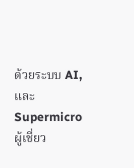ด้วยระบบ AI, และ Supermicro ผู้เชี่ยว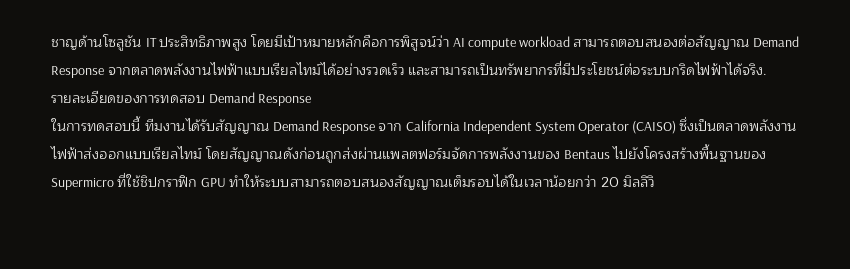ชาญด้านโซลูชัน IT ประสิทธิภาพสูง โดยมีเป้าหมายหลักคือการพิสูจน์ว่า AI compute workload สามารถตอบสนองต่อสัญญาณ Demand Response จากตลาดพลังงานไฟฟ้าแบบเรียลไทม์ได้อย่างรวดเร็ว และสามารถเป็นทรัพยากรที่มีประโยชน์ต่อระบบกริดไฟฟ้าได้จริง.
รายละเอียดของการทดสอบ Demand Response
ในการทดสอบนี้ ทีมงานได้รับสัญญาณ Demand Response จาก California Independent System Operator (CAISO) ซึ่งเป็นตลาดพลังงานไฟฟ้าส่งออกแบบเรียลไทม์ โดยสัญญาณดังก่อนถูกส่งผ่านแพลตฟอร์มจัดการพลังงานของ Bentaus ไปยังโครงสร้างพื้นฐานของ Supermicro ที่ใช้ชิปกราฟิก GPU ทำให้ระบบสามารถตอบสนองสัญญาณเต็มรอบได้ในเวลาน้อยกว่า 20 มิลลิวิ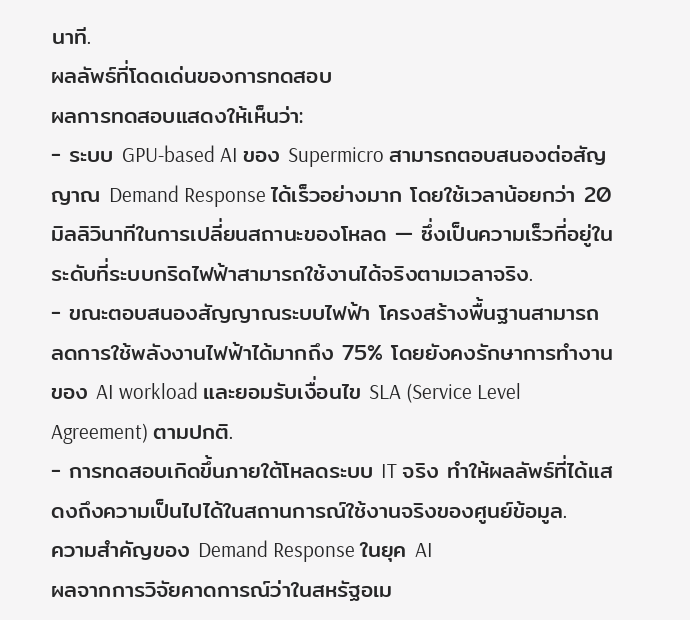นาที.
ผลลัพธ์ที่โดดเด่นของการทดสอบ
ผลการทดสอบแสดงให้เห็นว่า:
- ระบบ GPU-based AI ของ Supermicro สามารถตอบสนองต่อสัญญาณ Demand Response ได้เร็วอย่างมาก โดยใช้เวลาน้อยกว่า 20 มิลลิวินาทีในการเปลี่ยนสถานะของโหลด — ซึ่งเป็นความเร็วที่อยู่ในระดับที่ระบบกริดไฟฟ้าสามารถใช้งานได้จริงตามเวลาจริง.
- ขณะตอบสนองสัญญาณระบบไฟฟ้า โครงสร้างพื้นฐานสามารถ ลดการใช้พลังงานไฟฟ้าได้มากถึง 75% โดยยังคงรักษาการทำงานของ AI workload และยอมรับเงื่อนไข SLA (Service Level Agreement) ตามปกติ.
- การทดสอบเกิดขึ้นภายใต้โหลดระบบ IT จริง ทำให้ผลลัพธ์ที่ได้แสดงถึงความเป็นไปได้ในสถานการณ์ใช้งานจริงของศูนย์ข้อมูล.
ความสำคัญของ Demand Response ในยุค AI
ผลจากการวิจัยคาดการณ์ว่าในสหรัฐอเม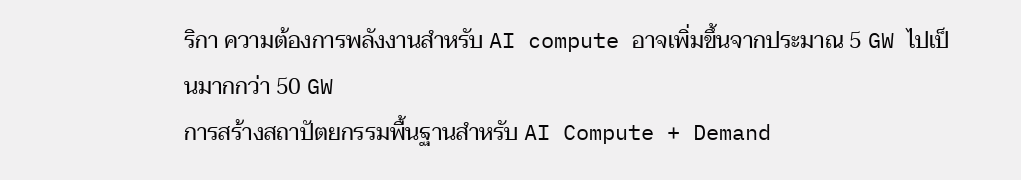ริกา ความต้องการพลังงานสำหรับ AI compute อาจเพิ่มขึ้นจากประมาณ 5 GW ไปเป็นมากกว่า 50 GW
การสร้างสถาปัตยกรรมพื้นฐานสำหรับ AI Compute + Demand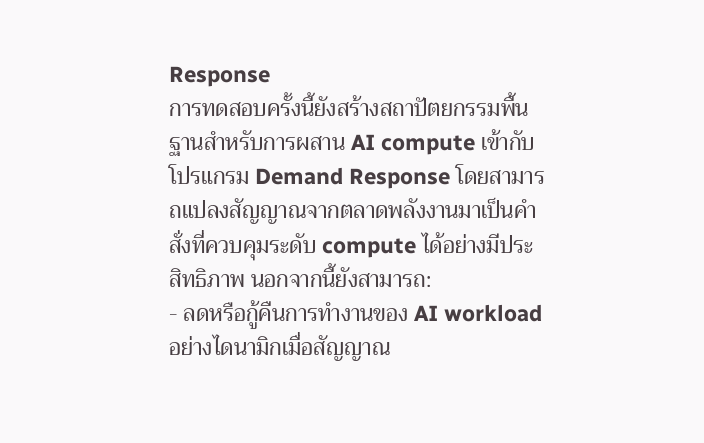Response
การทดสอบครั้งนี้ยังสร้างสถาปัตยกรรมพื้นฐานสำหรับการผสาน AI compute เข้ากับโปรแกรม Demand Response โดยสามารถแปลงสัญญาณจากตลาดพลังงานมาเป็นคำสั่งที่ควบคุมระดับ compute ได้อย่างมีประสิทธิภาพ นอกจากนี้ยังสามารถ:
- ลดหรือกู้คืนการทำงานของ AI workload อย่างไดนามิกเมื่อสัญญาณ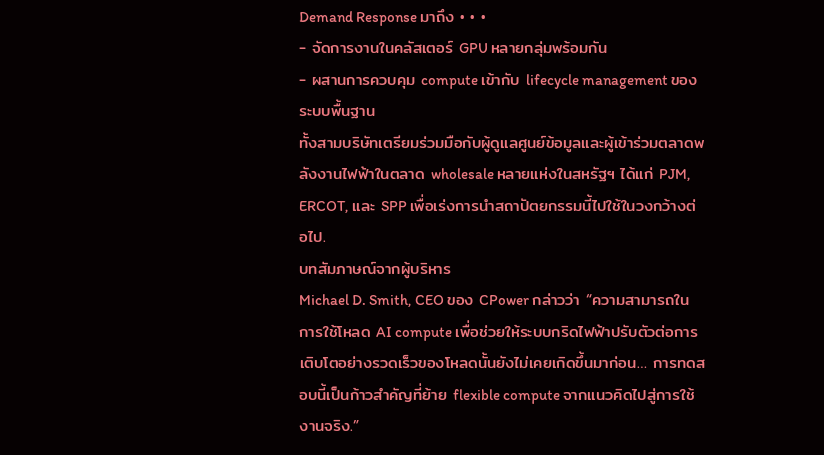Demand Response มาถึง • • •
- จัดการงานในคลัสเตอร์ GPU หลายกลุ่มพร้อมกัน
- ผสานการควบคุม compute เข้ากับ lifecycle management ของระบบพื้นฐาน
ทั้งสามบริษัทเตรียมร่วมมือกับผู้ดูแลศูนย์ข้อมูลและผู้เข้าร่วมตลาดพลังงานไฟฟ้าในตลาด wholesale หลายแห่งในสหรัฐฯ ได้แก่ PJM, ERCOT, และ SPP เพื่อเร่งการนำสถาปัตยกรรมนี้ไปใช้ในวงกว้างต่อไป.
บทสัมภาษณ์จากผู้บริหาร
Michael D. Smith, CEO ของ CPower กล่าวว่า “ความสามารถในการใช้โหลด AI compute เพื่อช่วยให้ระบบกริดไฟฟ้าปรับตัวต่อการเติบโตอย่างรวดเร็วของโหลดนั้นยังไม่เคยเกิดขึ้นมาก่อน… การทดสอบนี้เป็นก้าวสำคัญที่ย้าย flexible compute จากแนวคิดไปสู่การใช้งานจริง.”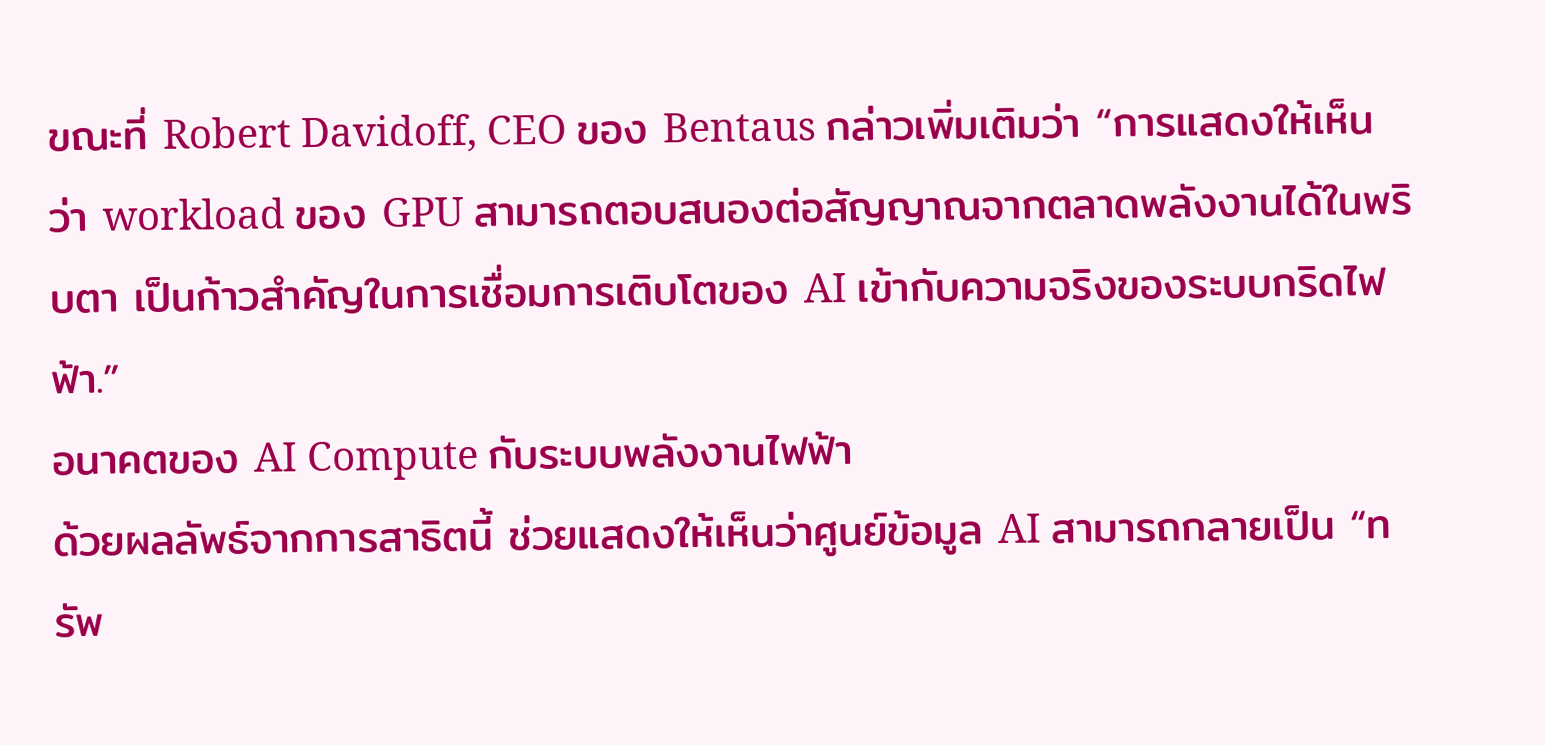ขณะที่ Robert Davidoff, CEO ของ Bentaus กล่าวเพิ่มเติมว่า “การแสดงให้เห็นว่า workload ของ GPU สามารถตอบสนองต่อสัญญาณจากตลาดพลังงานได้ในพริบตา เป็นก้าวสำคัญในการเชื่อมการเติบโตของ AI เข้ากับความจริงของระบบกริดไฟฟ้า.”
อนาคตของ AI Compute กับระบบพลังงานไฟฟ้า
ด้วยผลลัพธ์จากการสาธิตนี้ ช่วยแสดงให้เห็นว่าศูนย์ข้อมูล AI สามารถกลายเป็น “ทรัพ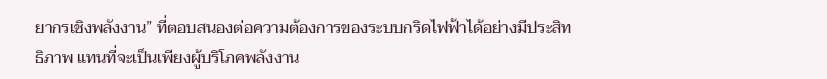ยากรเชิงพลังงาน” ที่ตอบสนองต่อความต้องการของระบบกริดไฟฟ้าได้อย่างมีประสิทธิภาพ แทนที่จะเป็นเพียงผู้บริโภคพลังงาน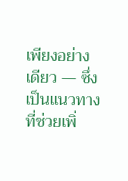เพียงอย่างเดียว — ซึ่งเป็นแนวทางที่ช่วยเพิ่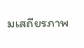มเสถียรภาพ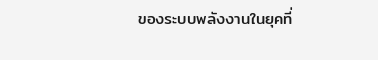ของระบบพลังงานในยุคที่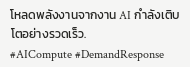โหลดพลังงานจากงาน AI กำลังเติบโตอย่างรวดเร็ว.
#AICompute #DemandResponse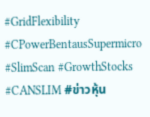#GridFlexibility #CPowerBentausSupermicro #SlimScan #GrowthStocks #CANSLIM #ข่าวหุ้น